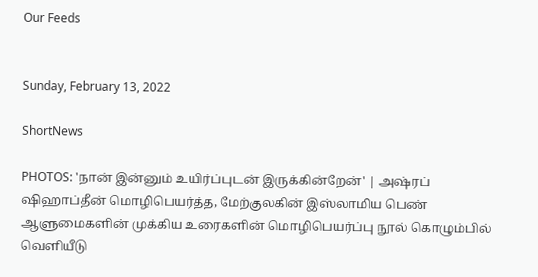Our Feeds


Sunday, February 13, 2022

ShortNews

PHOTOS: 'நான் இன்னும் உயிர்ப்புடன் இருக்கின்றேன்' | அஷ்ரப் ஷிஹாப்தீன் மொழிபெயர்த்த, மேற்குலகின் இஸ்லாமிய பெண் ஆளுமைகளின் முக்கிய உரைகளின் மொழிபெயர்ப்பு நூல் கொழும்பில் வெளியீடு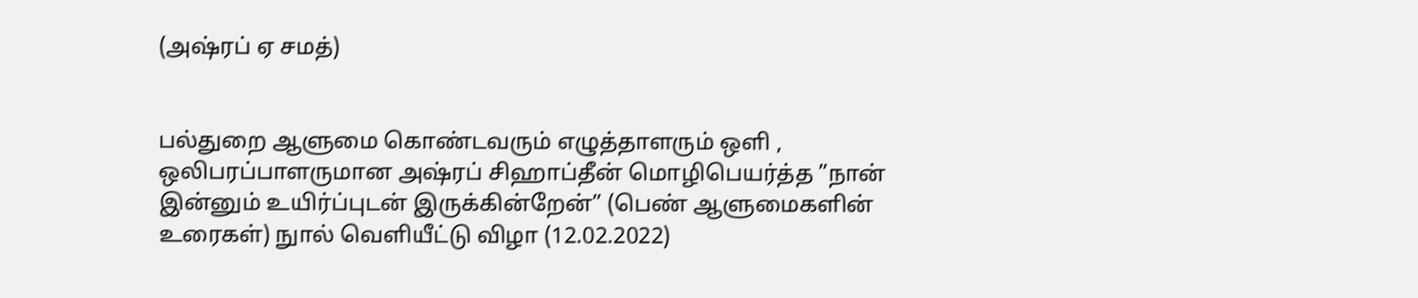(அஷ்ரப் ஏ சமத்)


பல்துறை ஆளுமை கொண்டவரும் எழுத்தாளரும் ஒளி , ஒலிபரப்பாளருமான அஷ்ரப் சிஹாப்தீன் மொழிபெயர்த்த ”நான் இன்னும் உயிர்ப்புடன் இருக்கின்றேன்” (பெண் ஆளுமைகளின் உரைகள்) நுால் வெளியீட்டு விழா (12.02.2022)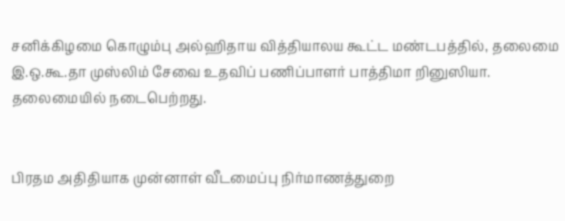சனிக்கிழமை கொழும்பு அல்ஹிதாய வித்தியாலய கூட்ட மண்டபத்தில், தலைமை இ.ஒ.கூ.தா முஸ்லிம் சேவை உதவிப் பணிப்பாளர் பாத்திமா றினுஸியா. தலைமையில் நடைபெற்றது.


பிரதம அதிதியாக முன்னாள் வீடமைப்பு நிர்மாணத்துறை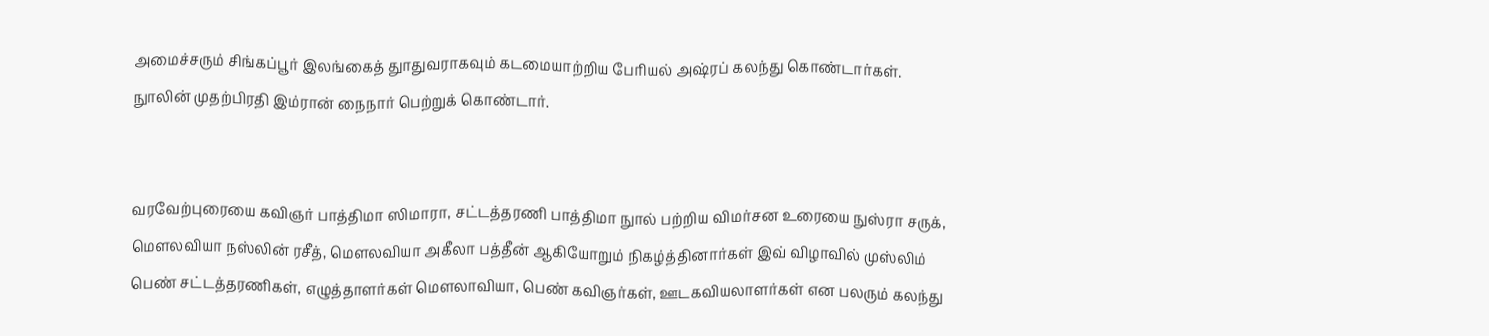அமைச்சரும் சிங்கப்பூர் இலங்கைத் துாதுவராகவும் கடமையாற்றிய பேரியல் அஷ்ரப் கலந்து கொண்டார்கள். நுாலின் முதற்பிரதி இம்ரான் நைநார் பெற்றுக் கொண்டார்.


வரவேற்புரையை கவிஞர் பாத்திமா ஸிமாரா, சட்டத்தரணி பாத்திமா நுால் பற்றிய விமர்சன உரையை நுஸ்ரா சருக், மௌலவியா நஸ்லின் ரசீத், மௌலவியா அகீலா பத்தீன் ஆகியோறும் நிகழ்த்தினார்கள் இவ் விழாவில் முஸ்லிம் பெண் சட்டத்தரணிகள், எழுத்தாளர்கள் மௌலாவியா, பெண் கவிஞர்கள், ஊடகவியலாளர்கள் என பலரும் கலந்து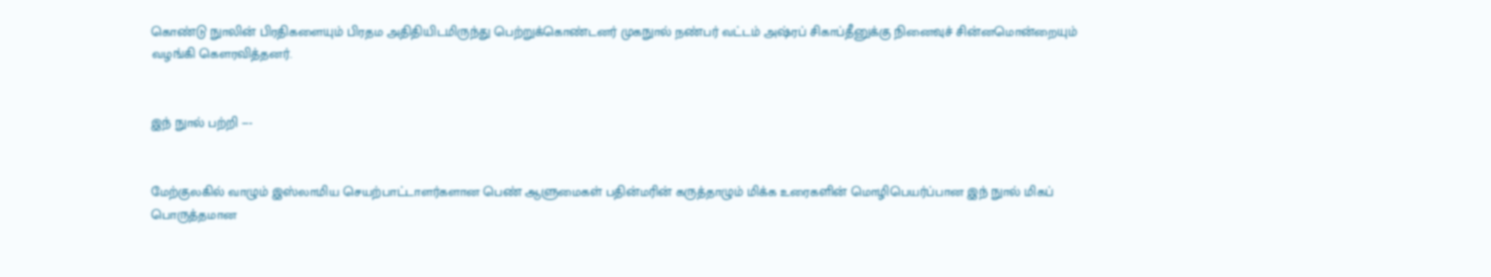கொண்டு நுாலின் பிரதிகளையும் பிரதம அதிதியிடமிருந்து பெற்றுக்கொண்டனர் முகநுால் நண்பர் வட்டம் அஷ்ரப் சிகாப்தீனுக்கு நினைவுச் சின்னமொன்றையும் வழங்கி கௌரவித்தனர்.


இந் நுால் பற்றி ---


மேற்குலகில் வாழும் இஸ்லாமிய செயற்பாட்டாளர்களான பெண் ஆளுமைகள் பதின்மரின் கருத்தாழும் மிக்க உரைகளின் மொழிபெயர்ப்பான இந் நுால் மிகப் பொருத்தமான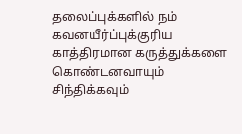தலைப்புக்களில் நம் கவனயீர்ப்புக்குரிய காத்திரமான கருத்துக்களை கொண்டனவாயும் சிந்திக்கவும்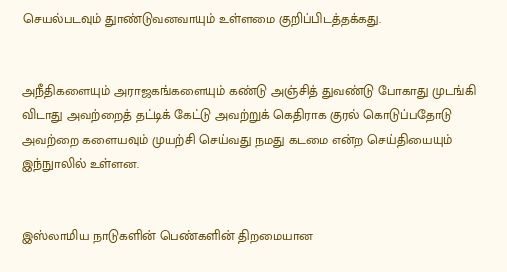செயல்படவும் துாண்டுவனவாயும் உள்ளமை குறிப்பிடத்தக்கது.


அநீதிகளையும் அராஜகங்களையும் கண்டு அஞ்சித் துவண்டு போகாது முடங்கி விடாது அவற்றைத் தட்டிக் கேட்டு அவற்றுக் கெதிராக குரல் கொடுப்பதோடு அவற்றை களையவும் முயற்சி செய்வது நமது கடமை என்ற செய்தியையும் இந்நுாலில் உள்ளன.


இஸ்லாமிய நாடுகளின் பெண்களின் திறமையான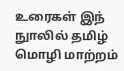உரைகள் இந் நுாலில் தமிழ் மொழி மாற்றம்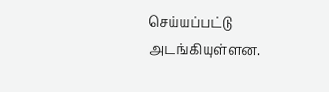செய்யப்பட்டு அடங்கியுள்ளன.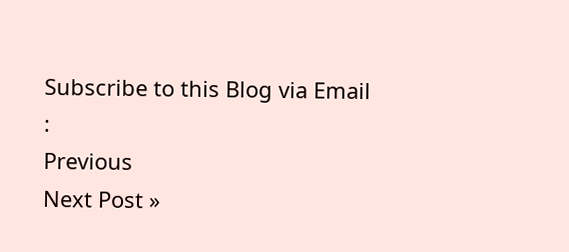Subscribe to this Blog via Email :
Previous
Next Post »